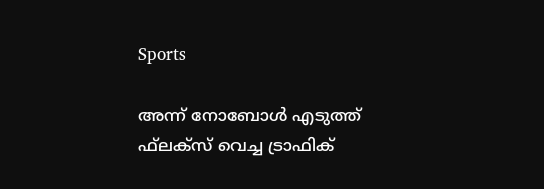Sports

അന്ന് നോബോള്‍ എടുത്ത് ഫ്‌ലക്‌സ് വെച്ച ട്രാഫിക്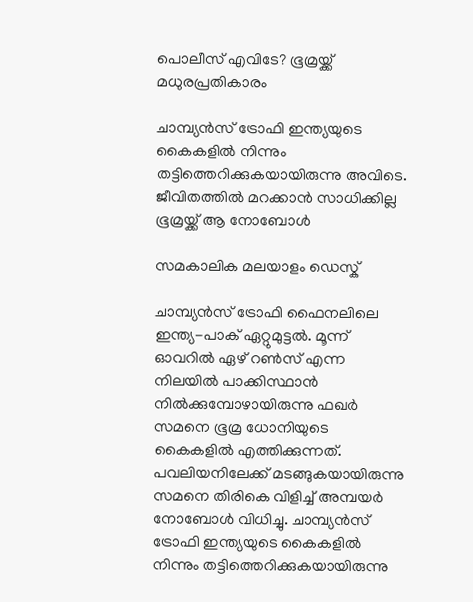പൊലീസ് എവിടേ? ഭൂമ്രയ്ക്ക് മധുരപ്രതികാരം

ചാമ്പ്യന്‍സ് ട്രോഫി ഇന്ത്യയുടെ കൈകളില്‍ നിന്നും തട്ടിത്തെറിക്കുകയായിരുന്നു അവിടെ. ജീവിതത്തില്‍ മറക്കാന്‍ സാധിക്കില്ല ഭൂമ്രയ്ക്ക് ആ നോബോള്‍

സമകാലിക മലയാളം ഡെസ്ക്

ചാമ്പ്യന്‍സ് ട്രോഫി ഫൈനലിലെ ഇന്ത്യ-പാക് ഏറ്റുമുട്ടല്‍. മൂന്ന് ഓവറില്‍ ഏഴ് റണ്‍സ് എന്ന നിലയില്‍ പാക്കിസ്ഥാന്‍ നില്‍ക്കുമ്പോഴായിരുന്നു ഫഖര്‍ സമനെ ഭൂമ്ര ധോനിയുടെ കൈകളില്‍ എത്തിക്കുന്നത്. പവലിയനിലേക്ക് മടങ്ങുകയായിരുന്നു സമനെ തിരികെ വിളിച്ച് അമ്പയര്‍ നോബോള്‍ വിധിച്ചു. ചാമ്പ്യന്‍സ് ട്രോഫി ഇന്ത്യയുടെ കൈകളില്‍ നിന്നും തട്ടിത്തെറിക്കുകയായിരുന്നു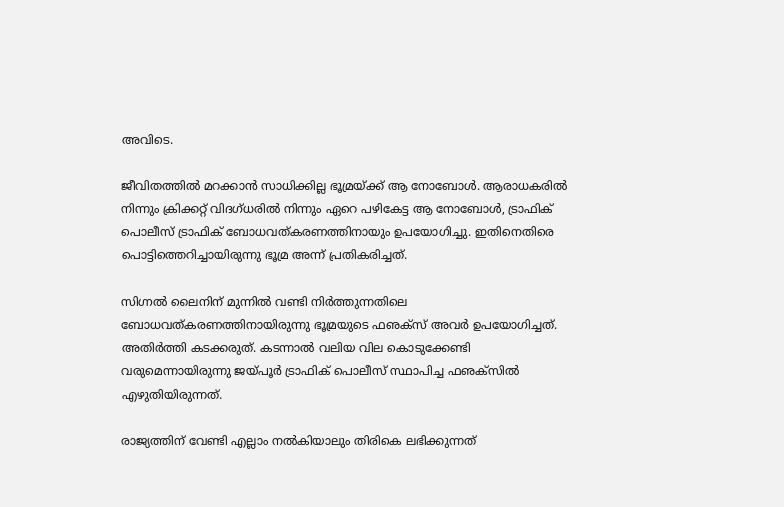അവിടെ.

ജീവിതത്തില്‍ മറക്കാന്‍ സാധിക്കില്ല ഭൂമ്രയ്ക്ക് ആ നോബോള്‍. ആരാധകരില്‍ നിന്നും ക്രിക്കറ്റ് വിദഗ്ധരില്‍ നിന്നും ഏറെ പഴികേട്ട ആ നോബോള്‍, ട്രാഫിക് പൊലീസ് ട്രാഫിക് ബോധവത്കരണത്തിനായും ഉപയോഗിച്ചു. ഇതിനെതിരെ പൊട്ടിത്തെറിച്ചായിരുന്നു ഭൂമ്ര അന്ന് പ്രതികരിച്ചത്.

സിഗ്നല്‍ ലൈനിന് മുന്നില്‍ വണ്ടി നിര്‍ത്തുന്നതിലെ ബോധവത്കരണത്തിനായിരുന്നു ഭൂമ്രയുടെ ഫഌക്‌സ് അവര്‍ ഉപയോഗിച്ചത്. അതിര്‍ത്തി കടക്കരുത്. കടന്നാല്‍ വലിയ വില കൊടുക്കേണ്ടി വരുമെന്നായിരുന്നു ജയ്പൂര്‍ ട്രാഫിക് പൊലീസ് സ്ഥാപിച്ച ഫഌക്‌സില്‍ എഴുതിയിരുന്നത്.

രാജ്യത്തിന് വേണ്ടി എല്ലാം നല്‍കിയാലും തിരികെ ലഭിക്കുന്നത്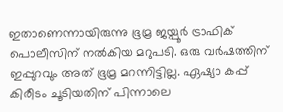ഇതാണെന്നായിരുന്നു ഭൂമ്ര ജയ്പൂര്‍ ട്രാഫിക് പൊലീസിന് നല്‍കിയ മറുപടി. ഒരു വര്‍ഷത്തിന് ഇപ്പുറവും അത് ഭൂമ്ര മറന്നിട്ടില്ല. ഏഷ്യാ കപ്പ് കിരീടം ചൂടിയതിന് പിന്നാലെ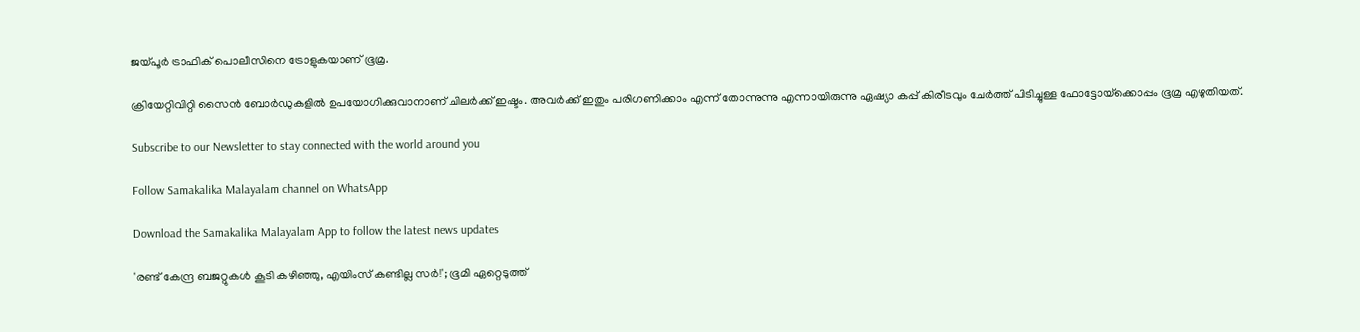ജയ്പൂര്‍ ട്രാഫിക് പൊലീസിനെ ട്രോളുകയാണ് ഭൂമ്ര.

ക്രിയേറ്റിവിറ്റി സൈന്‍ ബോര്‍ഡുകളില്‍ ഉപയോഗിക്കുവാനാണ് ചിലര്‍ക്ക് ഇഷ്ടം. അവര്‍ക്ക് ഇതും പരിഗണിക്കാം എന്ന് തോന്നുന്നു എന്നായിരുന്നു ഏഷ്യാ കപ്പ് കിരീടവും ചേര്‍ത്ത് പിടിച്ചുള്ള ഫോട്ടോയ്‌ക്കൊപ്പം ഭൂമ്ര എഴുതിയത്.

Subscribe to our Newsletter to stay connected with the world around you

Follow Samakalika Malayalam channel on WhatsApp

Download the Samakalika Malayalam App to follow the latest news updates

'രണ്ട് കേന്ദ്ര ബജറ്റുകള്‍ കൂടി കഴിഞ്ഞു, എയിംസ് കണ്ടില്ല സര്‍!'; ഭൂമി ഏറ്റെടുത്ത്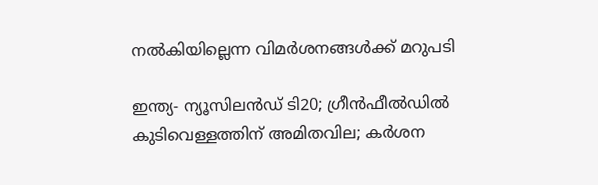നല്‍കിയില്ലെന്ന വിമര്‍ശനങ്ങള്‍ക്ക് മറുപടി

ഇന്ത്യ- ന്യൂസിലൻഡ‍് ടി20; ഗ്രീൻഫീൽഡിൽ കുടിവെള്ളത്തിന് അമിതവില; കർശന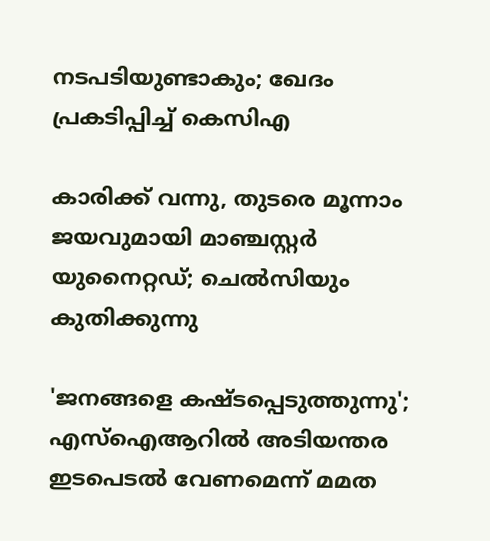നടപടിയുണ്ടാകും; ഖേദം പ്രകടിപ്പിച്ച് കെസിഎ

കാരിക്ക് വന്നു, തുടരെ മൂന്നാം ജയവുമായി മാഞ്ചസ്റ്റര്‍ യുനൈറ്റഡ്; ചെല്‍സിയും കുതിക്കുന്നു

'ജനങ്ങളെ കഷ്ടപ്പെടുത്തുന്നു'; എസ്ഐആറിൽ അടിയന്തര ഇടപെടൽ വേണമെന്ന് മമത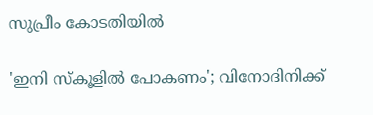സുപ്രീം കോടതിയിൽ

'ഇനി സ്‌കൂളില്‍ പോകണം'; വിനോദിനിക്ക്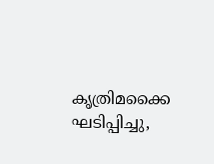കൃത്രിമക്കൈ ഘടിപ്പിച്ചു,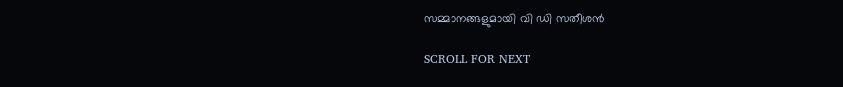സമ്മാനങ്ങളുമായി വി ഡി സതീശന്‍

SCROLL FOR NEXT